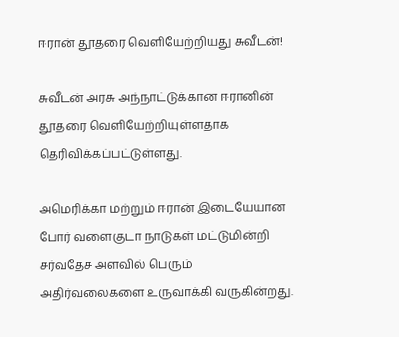ஈரான் தூதரை வெளியேற்றியது சுவீடன்!

சுவீடன் அரசு அந்நாட்டுக்கான ஈரானின் தூதரை வெளியேற்றியுள்ளதாக தெரிவிக்கப்பட்டுள்ளது.

அமெரிக்கா மற்றும் ஈரான் இடையேயான போர் வளைகுடா நாடுகள் மட்டுமின்றி சர்வதேச அளவில் பெரும் அதிர்வலைகளை உருவாக்கி வருகின்றது.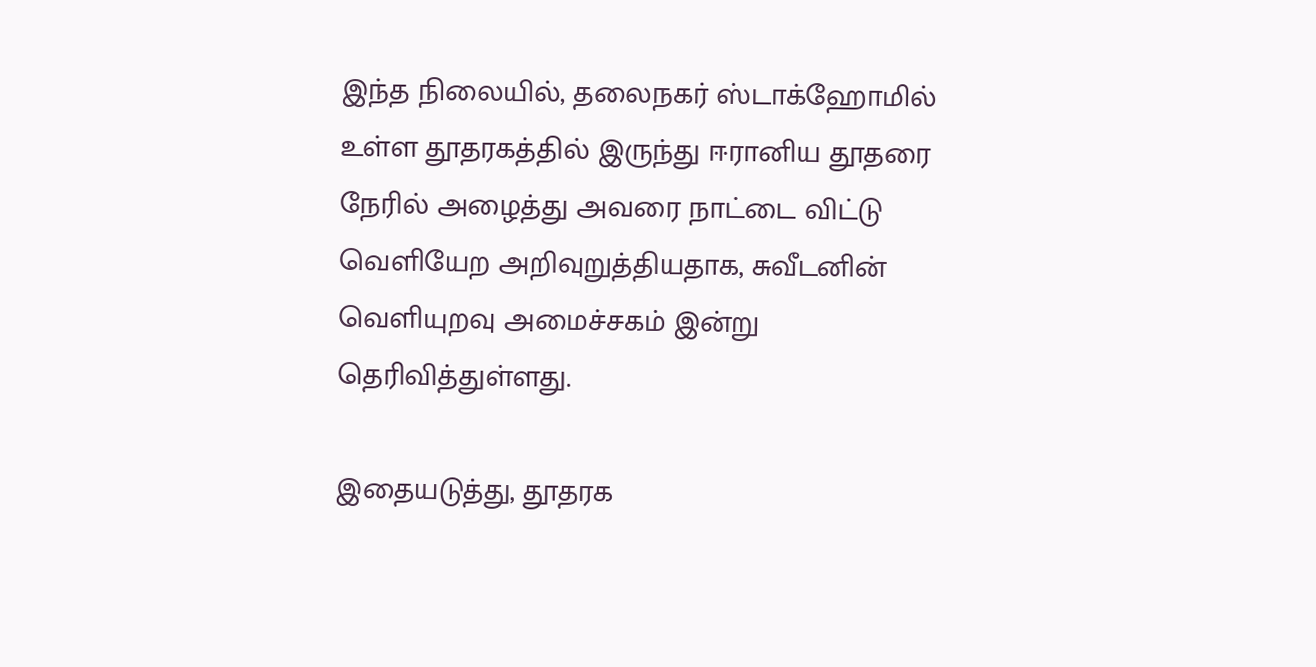இந்த நிலையில், தலைநகர் ஸ்டாக்ஹோமில் உள்ள தூதரகத்தில் இருந்து ஈரானிய தூதரை நேரில் அழைத்து அவரை நாட்டை விட்டு வெளியேற அறிவுறுத்தியதாக, சுவீடனின் வெளியுறவு அமைச்சகம் இன்று தெரிவித்துள்ளது.

இதையடுத்து, தூதரக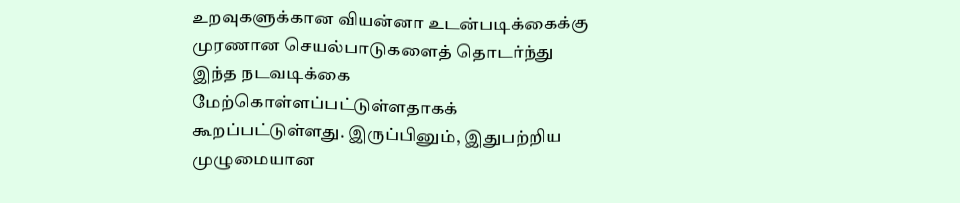உறவுகளுக்கான வியன்னா உடன்படிக்கைக்கு முரணான செயல்பாடுகளைத் தொடர்ந்து இந்த நடவடிக்கை மேற்கொள்ளப்பட்டுள்ளதாகக் கூறப்பட்டுள்ளது. இருப்பினும், இதுபற்றிய முழுமையான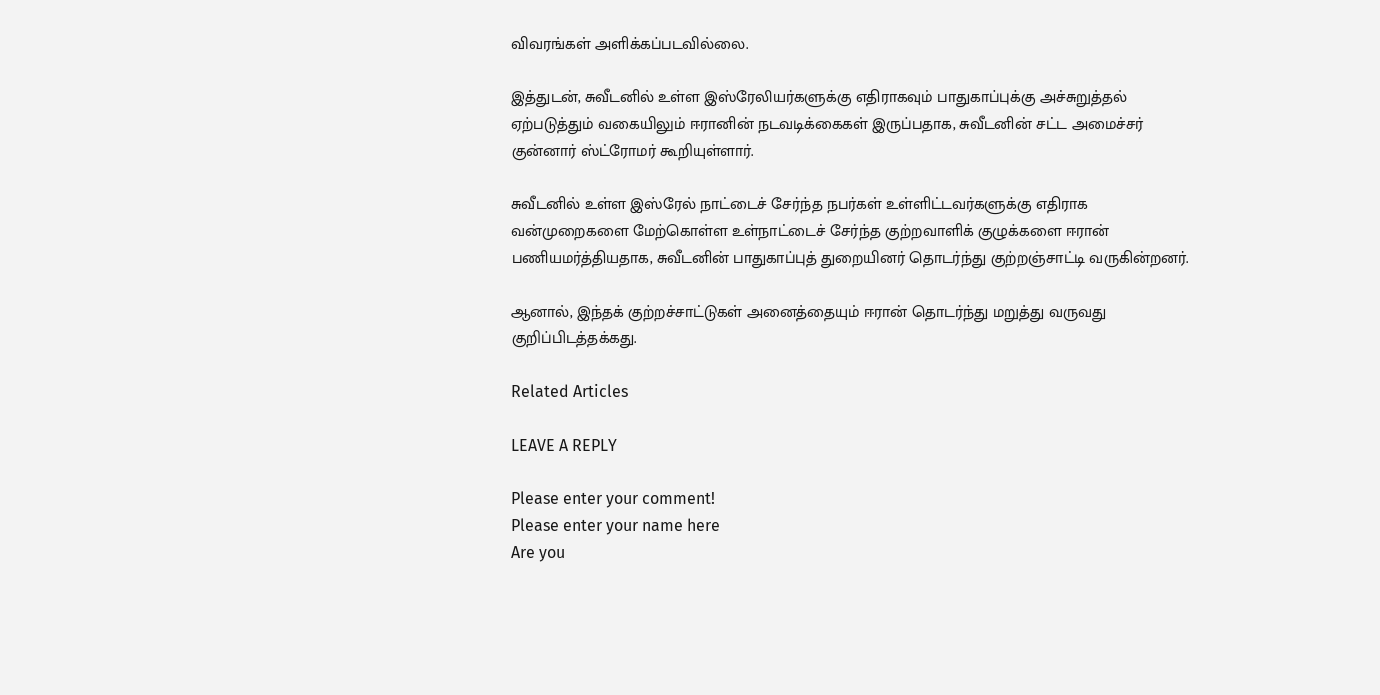விவரங்கள் அளிக்கப்படவில்லை.

இத்துடன், சுவீடனில் உள்ள இஸ்ரேலியர்களுக்கு எதிராகவும் பாதுகாப்புக்கு அச்சுறுத்தல் ஏற்படுத்தும் வகையிலும் ஈரானின் நடவடிக்கைகள் இருப்பதாக, சுவீடனின் சட்ட அமைச்சர் குன்னார் ஸ்ட்ரோமர் கூறியுள்ளார்.

சுவீடனில் உள்ள இஸ்ரேல் நாட்டைச் சேர்ந்த நபர்கள் உள்ளிட்டவர்களுக்கு எதிராக வன்முறைகளை மேற்கொள்ள உள்நாட்டைச் சேர்ந்த குற்றவாளிக் குழுக்களை ஈரான் பணியமர்த்தியதாக, சுவீடனின் பாதுகாப்புத் துறையினர் தொடர்ந்து குற்றஞ்சாட்டி வருகின்றனர்.

ஆனால், இந்தக் குற்றச்சாட்டுகள் அனைத்தையும் ஈரான் தொடர்ந்து மறுத்து வருவது குறிப்பிடத்தக்கது.

Related Articles

LEAVE A REPLY

Please enter your comment!
Please enter your name here
Are you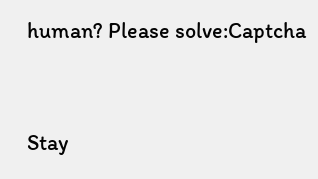human? Please solve:Captcha


Stay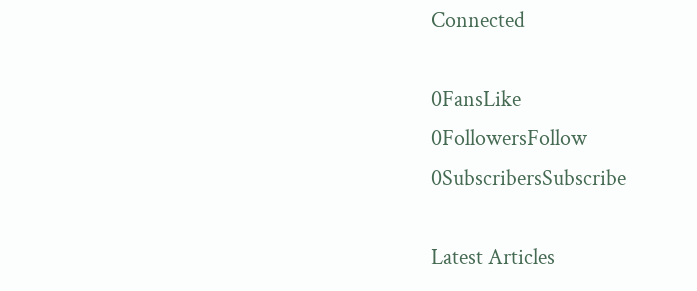Connected

0FansLike
0FollowersFollow
0SubscribersSubscribe

Latest Articles